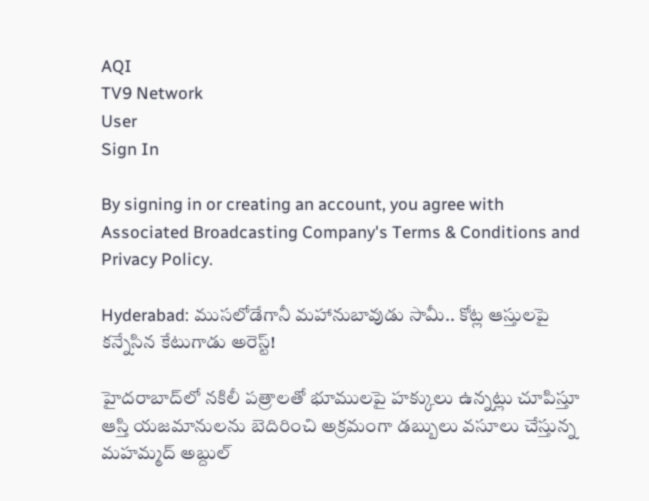AQI
TV9 Network
User
Sign In

By signing in or creating an account, you agree with Associated Broadcasting Company's Terms & Conditions and Privacy Policy.

Hyderabad: ముసలోడేగానీ మహానుబావుడు సామీ.. కోట్ల ఆస్తులపై కన్నేసిన కేటుగాడు అరెస్ట్!

హైదరాబాద్‌లో నకిలీ పత్రాలతో భూములపై హక్కులు ఉన్నట్లు చూపిస్తూ ఆస్తి యజమానులను బెదిరించి అక్రమంగా డబ్బులు వసూలు చేస్తున్న మహమ్మద్ అబ్దుల్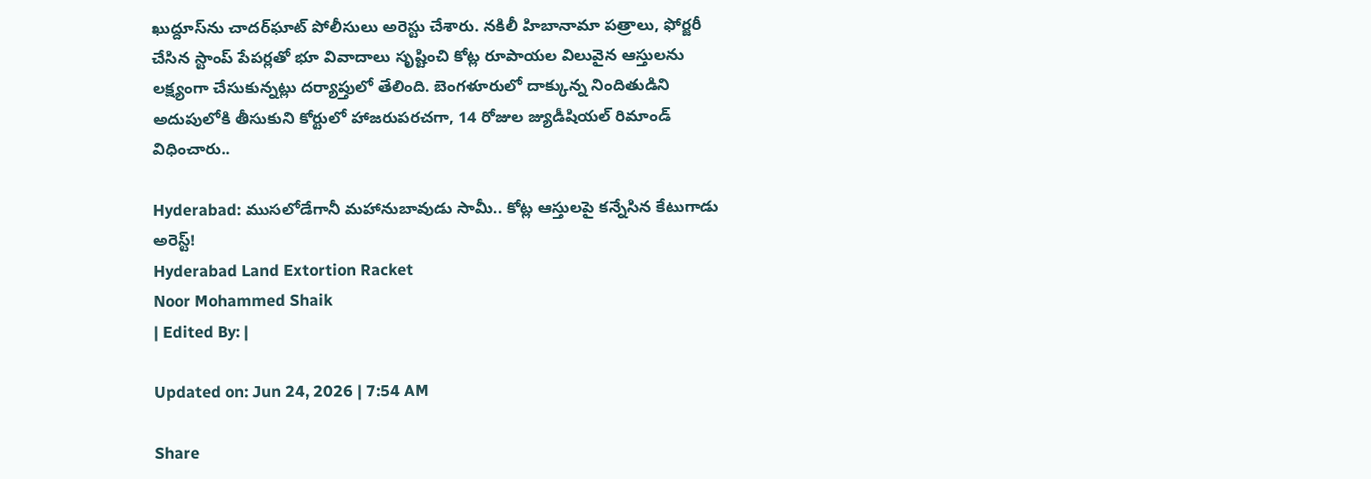ఖుద్దూస్‌ను చాదర్‌ఘాట్ పోలీసులు అరెస్టు చేశారు. నకిలీ హిబానామా పత్రాలు, ఫోర్జరీ చేసిన స్టాంప్ పేపర్లతో భూ వివాదాలు సృష్టించి కోట్ల రూపాయల విలువైన ఆస్తులను లక్ష్యంగా చేసుకున్నట్లు దర్యాప్తులో తేలింది. బెంగళూరులో దాక్కున్న నిందితుడిని అదుపులోకి తీసుకుని కోర్టులో హాజరుపరచగా, 14 రోజుల జ్యుడీషియల్ రిమాండ్ విధించారు..

Hyderabad: ముసలోడేగానీ మహానుబావుడు సామీ.. కోట్ల ఆస్తులపై కన్నేసిన కేటుగాడు అరెస్ట్!
Hyderabad Land Extortion Racket
Noor Mohammed Shaik
| Edited By: |

Updated on: Jun 24, 2026 | 7:54 AM

Share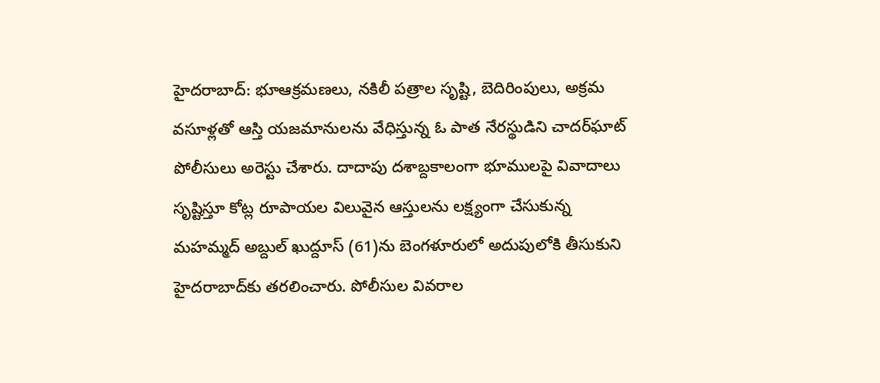హైదరాబాద్: భూఆక్రమణలు, నకిలీ పత్రాల సృష్టి, బెదిరింపులు, అక్రమ వసూళ్లతో ఆస్తి యజమానులను వేధిస్తున్న ఓ పాత నేరస్థుడిని చాదర్‌ఘాట్ పోలీసులు అరెస్టు చేశారు. దాదాపు దశాబ్దకాలంగా భూములపై వివాదాలు సృష్టిస్తూ కోట్ల రూపాయల విలువైన ఆస్తులను లక్ష్యంగా చేసుకున్న మహమ్మద్ అబ్దుల్ ఖుద్దూస్ (61)ను బెంగళూరులో అదుపులోకి తీసుకుని హైదరాబాద్‌కు తరలించారు. పోలీసుల వివరాల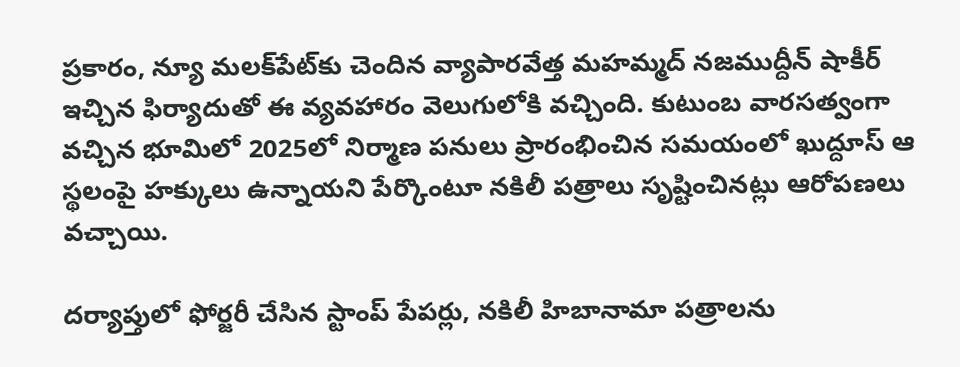ప్రకారం, న్యూ మలక్‌పేట్‌కు చెందిన వ్యాపారవేత్త మహమ్మద్ నజముద్దీన్ షాకీర్ ఇచ్చిన ఫిర్యాదుతో ఈ వ్యవహారం వెలుగులోకి వచ్చింది. కుటుంబ వారసత్వంగా వచ్చిన భూమిలో 2025లో నిర్మాణ పనులు ప్రారంభించిన సమయంలో ఖుద్దూస్ ఆ స్థలంపై హక్కులు ఉన్నాయని పేర్కొంటూ నకిలీ పత్రాలు సృష్టించినట్లు ఆరోపణలు వచ్చాయి.

దర్యాప్తులో ఫోర్జరీ చేసిన స్టాంప్ పేపర్లు, నకిలీ హిబానామా పత్రాలను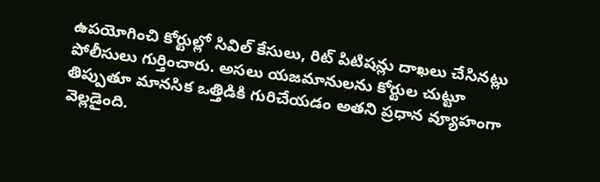ఉపయోగించి కోర్టుల్లో సివిల్ కేసులు, రిట్ పిటిషన్లు దాఖలు చేసినట్లు పోలీసులు గుర్తించారు. అసలు యజమానులను కోర్టుల చుట్టూ తిప్పుతూ మానసిక ఒత్తిడికి గురిచేయడం అతని ప్రధాన వ్యూహంగా వెల్లడైంది.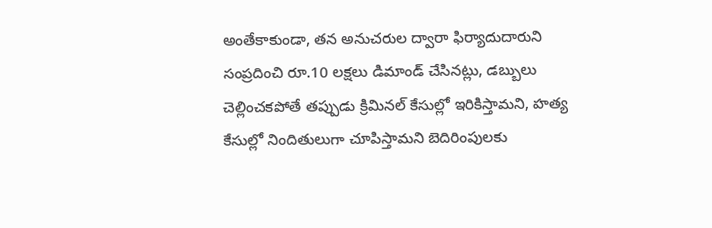అంతేకాకుండా, తన అనుచరుల ద్వారా ఫిర్యాదుదారుని సంప్రదించి రూ.10 లక్షలు డిమాండ్ చేసినట్లు, డబ్బులు చెల్లించకపోతే తప్పుడు క్రిమినల్ కేసుల్లో ఇరికిస్తామని, హత్య కేసుల్లో నిందితులుగా చూపిస్తామని బెదిరింపులకు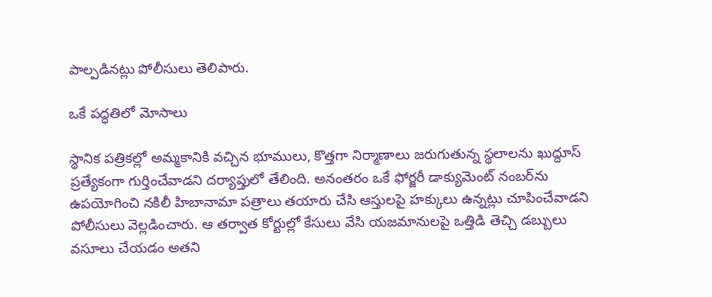పాల్పడినట్లు పోలీసులు తెలిపారు.

ఒకే పద్ధతిలో మోసాలు

స్థానిక పత్రికల్లో అమ్మకానికి వచ్చిన భూములు, కొత్తగా నిర్మాణాలు జరుగుతున్న స్థలాలను ఖుద్దూస్ ప్రత్యేకంగా గుర్తించేవాడని దర్యాప్తులో తేలింది. అనంతరం ఒకే ఫోర్జరీ డాక్యుమెంట్ నంబర్‌ను ఉపయోగించి నకిలీ హిబానామా పత్రాలు తయారు చేసి ఆస్తులపై హక్కులు ఉన్నట్లు చూపించేవాడని పోలీసులు వెల్లడించారు. ఆ తర్వాత కోర్టుల్లో కేసులు వేసి యజమానులపై ఒత్తిడి తెచ్చి డబ్బులు వసూలు చేయడం అతని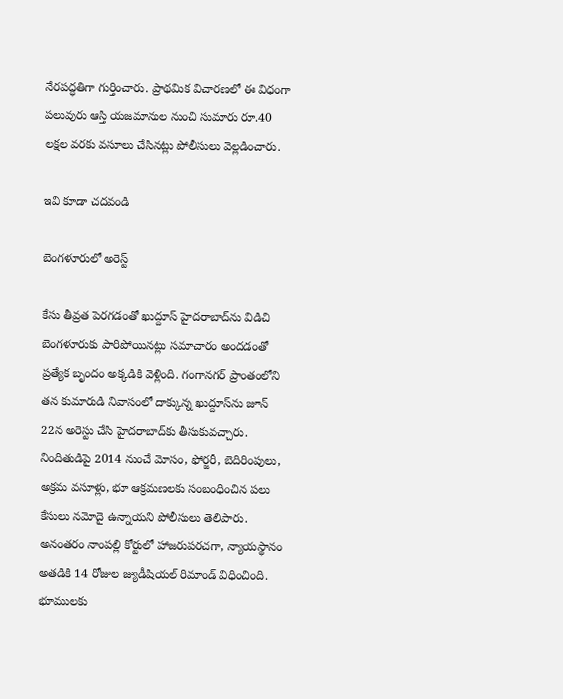నేరపద్ధతిగా గుర్తించారు. ప్రాథమిక విచారణలో ఈ విధంగా పలువురు ఆస్తి యజమానుల నుంచి సుమారు రూ.40 లక్షల వరకు వసూలు చేసినట్లు పోలీసులు వెల్లడించారు.

ఇవి కూడా చదవండి

బెంగళూరులో అరెస్ట్

కేసు తీవ్రత పెరగడంతో ఖుద్దూస్ హైదరాబాద్‌ను విడిచి బెంగళూరుకు పారిపోయినట్లు సమాచారం అందడంతో ప్రత్యేక బృందం అక్కడికి వెళ్లింది. గంగానగర్ ప్రాంతంలోని తన కుమారుడి నివాసంలో దాక్కున్న ఖుద్దూస్‌ను జూన్ 22న అరెస్టు చేసి హైదరాబాద్‌కు తీసుకువచ్చారు. నిందితుడిపై 2014 నుంచే మోసం, ఫోర్జరీ, బెదిరింపులు, అక్రమ వసూళ్లు, భూ ఆక్రమణలకు సంబంధించిన పలు కేసులు నమోదై ఉన్నాయని పోలీసులు తెలిపారు. అనంతరం నాంపల్లి కోర్టులో హాజరుపరచగా, న్యాయస్థానం అతడికి 14 రోజుల జ్యుడీషియల్ రిమాండ్ విధించింది. భూములకు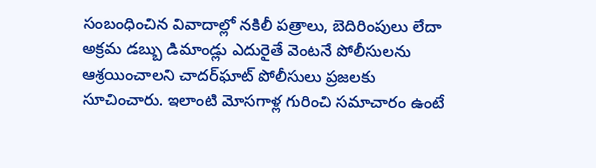సంబంధించిన వివాదాల్లో నకిలీ పత్రాలు, బెదిరింపులు లేదా అక్రమ డబ్బు డిమాండ్లు ఎదురైతే వెంటనే పోలీసులను ఆశ్రయించాలని చాదర్‌ఘాట్ పోలీసులు ప్రజలకు సూచించారు. ఇలాంటి మోసగాళ్ల గురించి సమాచారం ఉంటే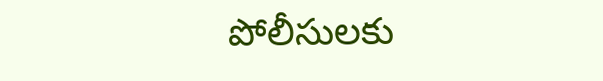పోలీసులకు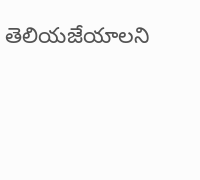తెలియజేయాలని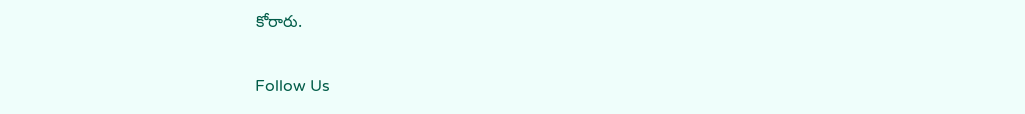కోరారు.

Follow Us